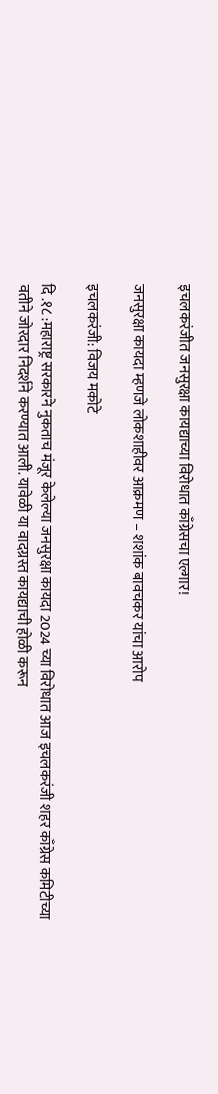इचलकरंजीत जनसुरक्षा कायद्याच्या विरोधात काँग्रेसचा एल्गार!

जनसुरक्षा कायदा म्हणजे लोकशाहीवर आक्रमण – शशांक बावचकर यांचा आरोप

इचलकरंजी: विजय मकोटे

दि .१८ :महाराष्ट्र सरकारने नुकताच मंजूर केलेल्या जनसुरक्षा कायदा 2024 च्या विरोधात आज इचलकरंजी शहर काँग्रेस कमिटीच्या वतीने जोरदार निदर्शने करण्यात आली. यावेळी या वादग्रस्त कायद्याची होळी करून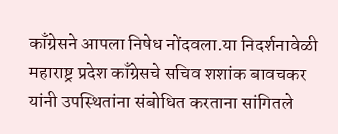काँग्रेसने आपला निषेध नोंदवला.या निदर्शनावेळी महाराष्ट्र प्रदेश काँग्रेसचे सचिव शशांक बावचकर यांनी उपस्थितांना संबोधित करताना सांगितले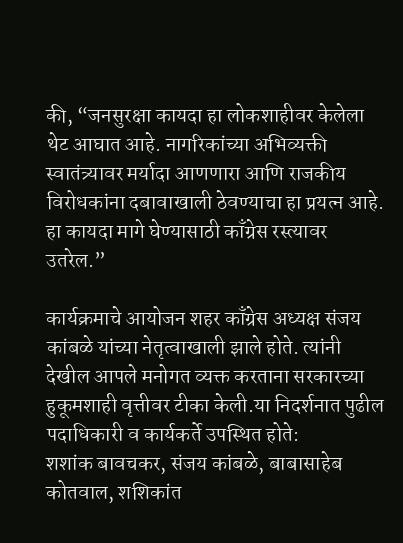की, “जनसुरक्षा कायदा हा लोकशाहीवर केलेला थेट आघात आहे. नागरिकांच्या अभिव्यक्ती स्वातंत्र्यावर मर्यादा आणणारा आणि राजकीय विरोधकांना दबावाखाली ठेवण्याचा हा प्रयत्न आहे. हा कायदा मागे घेण्यासाठी काँग्रेस रस्त्यावर उतरेल.”

कार्यक्रमाचे आयोजन शहर काँग्रेस अध्यक्ष संजय कांबळे यांच्या नेतृत्वाखाली झाले होते. त्यांनी देखील आपले मनोगत व्यक्त करताना सरकारच्या हुकूमशाही वृत्तीवर टीका केली.या निदर्शनात पुढील पदाधिकारी व कार्यकर्ते उपस्थित होते:
शशांक बावचकर, संजय कांबळे, बाबासाहेब कोतवाल, शशिकांत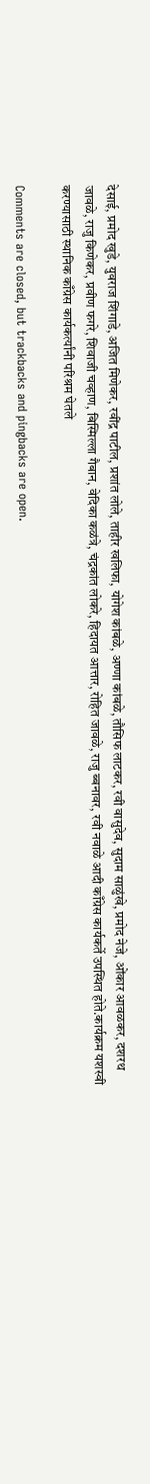देसाई, प्रमोद खुडे, युवराज शिंगाडे, अजित मिणेकर, रवींद्र पाटील, प्रशांत लोले, ताहीर खलिफा, योगेश कांबळे, अण्णा कांबळे, तौसिफ लाटकर, रवी वासुदेव, सुदाम साळुंखे, प्रमोद नेजे, ओंकार आवळकर, दशरथ जावळे, राजु किणेकर, प्रवीण फगरे, शिवाजी चव्हाण, बिस्मिल्ला गैबान, वेदिका कळंत्रे, चंद्रकांत लोकरे, हिदायत आत्तार, रोहित जावळे, राजु ब्बनावर, रवी नवाळे आदी काँग्रेस कार्यकर्ते उपस्थित होते.कार्यक्रम यशस्वी करण्यासाठी स्थानिक काँग्रेस कार्यकर्त्यांनी परिश्रम घेतले

Comments are closed, but trackbacks and pingbacks are open.